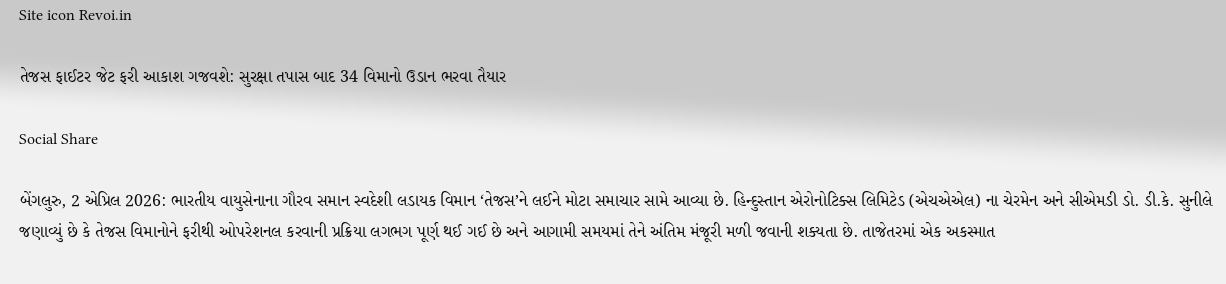Site icon Revoi.in

તેજસ ફાઈટર જેટ ફરી આકાશ ગજવશે: સુરક્ષા તપાસ બાદ 34 વિમાનો ઉડાન ભરવા તૈયાર

Social Share

બેંગલુરુ, 2 એપ્રિલ 2026: ભારતીય વાયુસેનાના ગૌરવ સમાન સ્વદેશી લડાયક વિમાન ‘તેજસ’ને લઈને મોટા સમાચાર સામે આવ્યા છે. હિન્દુસ્તાન એરોનોટિક્સ લિમિટેડ (એચએએલ) ના ચેરમેન અને સીએમડી ડો. ડી.કે. સુનીલે જણાવ્યું છે કે તેજસ વિમાનોને ફરીથી ઓપરેશનલ કરવાની પ્રક્રિયા લગભગ પૂર્ણ થઈ ગઈ છે અને આગામી સમયમાં તેને અંતિમ મંજૂરી મળી જવાની શક્યતા છે. તાજેતરમાં એક અકસ્માત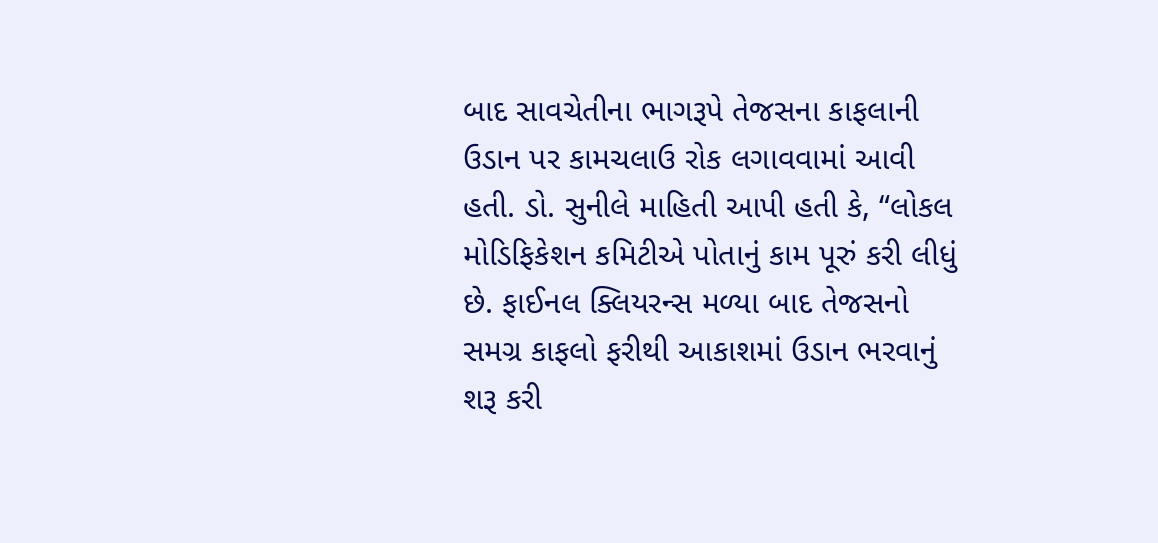બાદ સાવચેતીના ભાગરૂપે તેજસના કાફલાની ઉડાન પર કામચલાઉ રોક લગાવવામાં આવી હતી. ડો. સુનીલે માહિતી આપી હતી કે, “લોકલ મોડિફિકેશન કમિટીએ પોતાનું કામ પૂરું કરી લીધું છે. ફાઈનલ ક્લિયરન્સ મળ્યા બાદ તેજસનો સમગ્ર કાફલો ફરીથી આકાશમાં ઉડાન ભરવાનું શરૂ કરી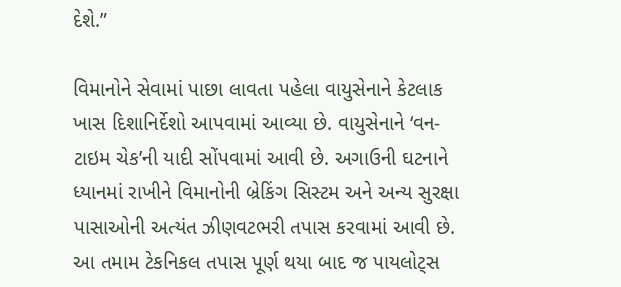દેશે.”

વિમાનોને સેવામાં પાછા લાવતા પહેલા વાયુસેનાને કેટલાક ખાસ દિશાનિર્દેશો આપવામાં આવ્યા છે. વાયુસેનાને ‘વન-ટાઇમ ચેક’ની યાદી સોંપવામાં આવી છે. અગાઉની ઘટનાને ધ્યાનમાં રાખીને વિમાનોની બ્રેકિંગ સિસ્ટમ અને અન્ય સુરક્ષા પાસાઓની અત્યંત ઝીણવટભરી તપાસ કરવામાં આવી છે. આ તમામ ટેકનિકલ તપાસ પૂર્ણ થયા બાદ જ પાયલોટ્સ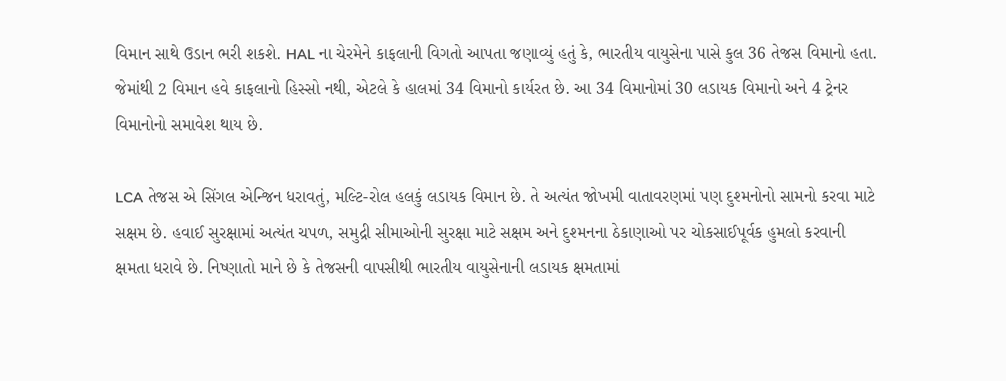વિમાન સાથે ઉડાન ભરી શકશે. HAL ના ચેરમેને કાફલાની વિગતો આપતા જણાવ્યું હતું કે, ભારતીય વાયુસેના પાસે કુલ 36 તેજસ વિમાનો હતા. જેમાંથી 2 વિમાન હવે કાફલાનો હિસ્સો નથી, એટલે કે હાલમાં 34 વિમાનો કાર્યરત છે. આ 34 વિમાનોમાં 30 લડાયક વિમાનો અને 4 ટ્રેનર વિમાનોનો સમાવેશ થાય છે.

LCA તેજસ એ સિંગલ એન્જિન ધરાવતું, મલ્ટિ-રોલ હલકું લડાયક વિમાન છે. તે અત્યંત જોખમી વાતાવરણમાં પણ દુશ્મનોનો સામનો કરવા માટે સક્ષમ છે. હવાઈ સુરક્ષામાં અત્યંત ચપળ, સમુદ્રી સીમાઓની સુરક્ષા માટે સક્ષમ અને દુશ્મનના ઠેકાણાઓ પર ચોકસાઈપૂર્વક હુમલો કરવાની ક્ષમતા ધરાવે છે. નિષ્ણાતો માને છે કે તેજસની વાપસીથી ભારતીય વાયુસેનાની લડાયક ક્ષમતામાં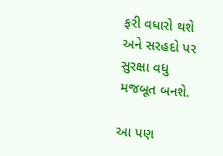ફરી વધારો થશે અને સરહદો પર સુરક્ષા વધુ મજબૂત બનશે.

આ પણ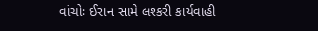વાંચોઃ ઈરાન સામે લશ્કરી કાર્યવાહી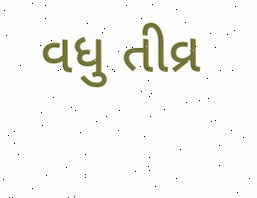વધુ તીવ્ર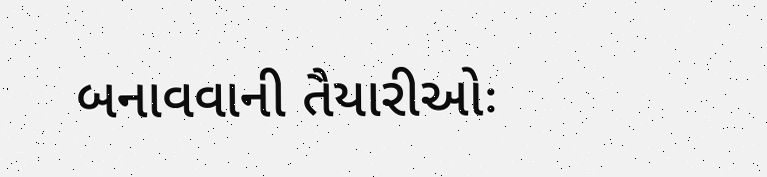બનાવવાની તૈયારીઓઃ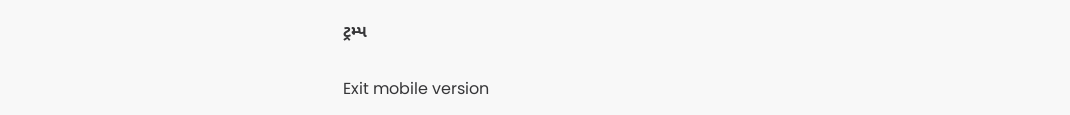ટ્રમ્પ

Exit mobile version